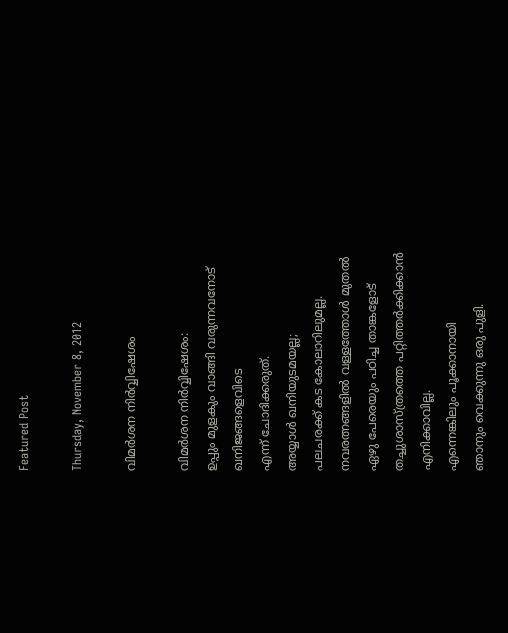Featured Post

Thursday, November 8, 2012

വിമര്‍ശന നിര്‍വ്വിഷേശം

വിമര്‍ശന നിര്‍വ്വിഷേശം:
ഉപ്പും മുളകും വാങ്ങി വരുന്നവനോട്
ഖനിജങ്ങളെവിടെ
എന്ന് ചോദിക്കരുത്.
അയ്യാള്‍ ഖനിയുടമയല്ല;
പലചരക്ക് കട കോലാറിലുമല്ല.
നവരത്നങ്ങളില്‍ വള്ളത്തോള്‍ മുതല്‍
ഏഴു പേരെയും പഠിച്ച താങ്കളോട്
തച്ചുശാസ്ത്രത്തെ പറ്റിത്തര്‍ക്കിക്കാന്‍
എനിക്കാവില്ല.
എന്നെങ്കിലും പൂക്കാനായി
ഞാനും വെക്കുന്നു ഒരു പുളി.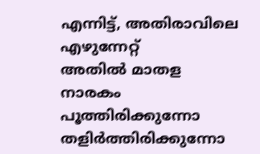എന്നിട്ട്, അതിരാവിലെ എഴുന്നേറ്റ്
അതില്‍ മാതള നാരകം പൂത്തിരിക്കുന്നോ
തളിര്‍ത്തിരിക്കുന്നോ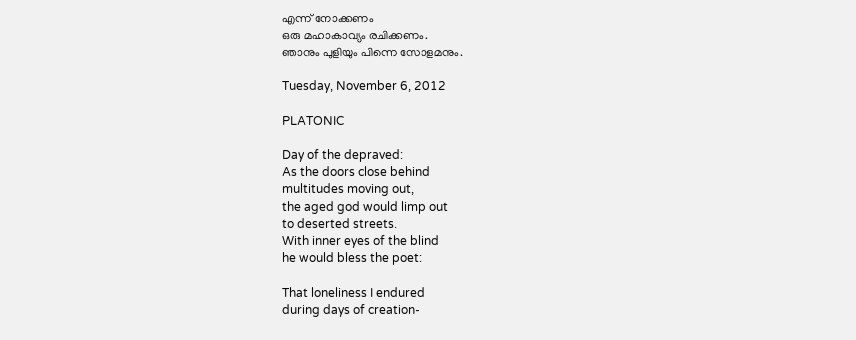എന്ന് നോക്കണം
ഒരു മഹാകാവ്യം രചിക്കണം.
ഞാനും പുളിയും പിന്നെ സോളമനും.

Tuesday, November 6, 2012

PLATONIC

Day of the depraved:
As the doors close behind
multitudes moving out,
the aged god would limp out
to deserted streets.
With inner eyes of the blind
he would bless the poet:

That loneliness I endured
during days of creation-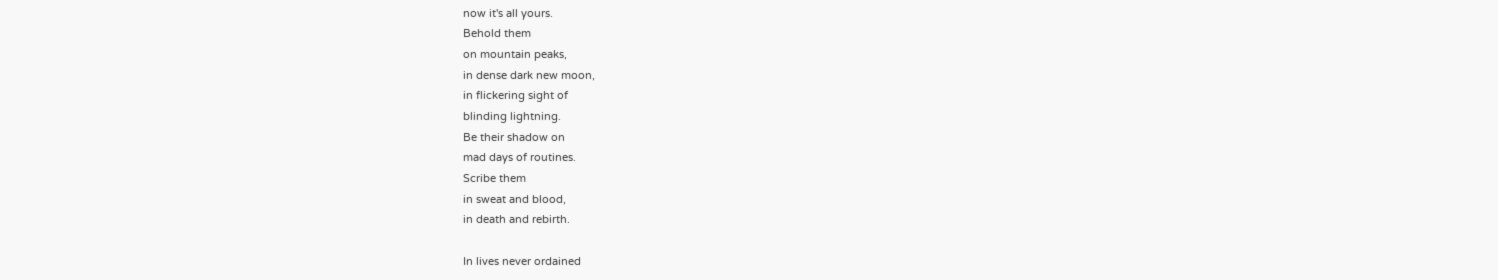now it's all yours.
Behold them
on mountain peaks,
in dense dark new moon,
in flickering sight of
blinding lightning.
Be their shadow on
mad days of routines.
Scribe them
in sweat and blood,
in death and rebirth.

In lives never ordained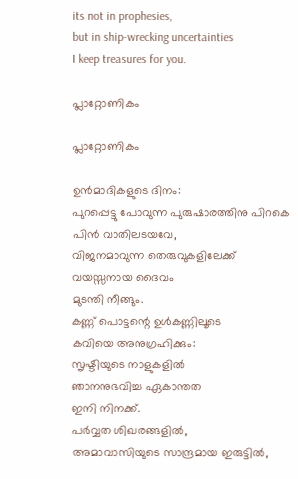its not in prophesies,
but in ship-wrecking uncertainties
I keep treasures for you.

പ്ലാറ്റോണികം

പ്ലാറ്റോണികം

ഉന്‍മാദികളുടെ ദിനം:
പുറപ്പെട്ടു പോവുന്ന പുരുഷാരത്തിനു പിറകെ
പിന്‍ വാതിലടയവേ,
വിജനമാവുന്ന തെരുവുകളിലേക്ക്‌
വയസ്സനായ ദൈവം
മുടന്തി നീങ്ങും.
കണ്ണ് പൊട്ടന്റെ ഉള്‍കണ്ണിലൂടെ
കവിയെ അനുഗ്രഹിക്കും:
സൃഷ്ടിയുടെ നാളുകളില്‍
ഞാനനുഭവിച്ച ഏകാന്തത
ഇനി നിനക്ക്.
പര്‍വ്വത ശിഖരങ്ങളില്‍,
അമാവാസിയുടെ സാന്ദ്രമായ ഇരുട്ടില്‍,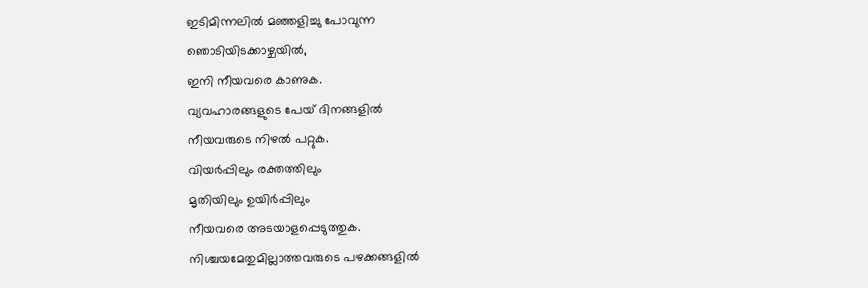ഇടിമിന്നലില്‍ മഞ്ഞളിച്ചു പോവുന്ന
ഞൊടിയിടക്കാഴ്ചയില്‍,
ഇനി നീയവരെ കാണുക.
വ്യവഹാരങ്ങളുടെ പേയ് ദിനങ്ങളില്‍
നീയവരുടെ നിഴല്‍ പറ്റുക.
വിയര്‍പ്പിലും രക്തത്തിലും
മൃതിയിലും ഉയിര്‍പ്പിലും
നീയവരെ അടയാളപ്പെടുത്തുക.
നിശ്ചയമേതുമില്ലാത്തവരുടെ പഴക്കങ്ങളില്‍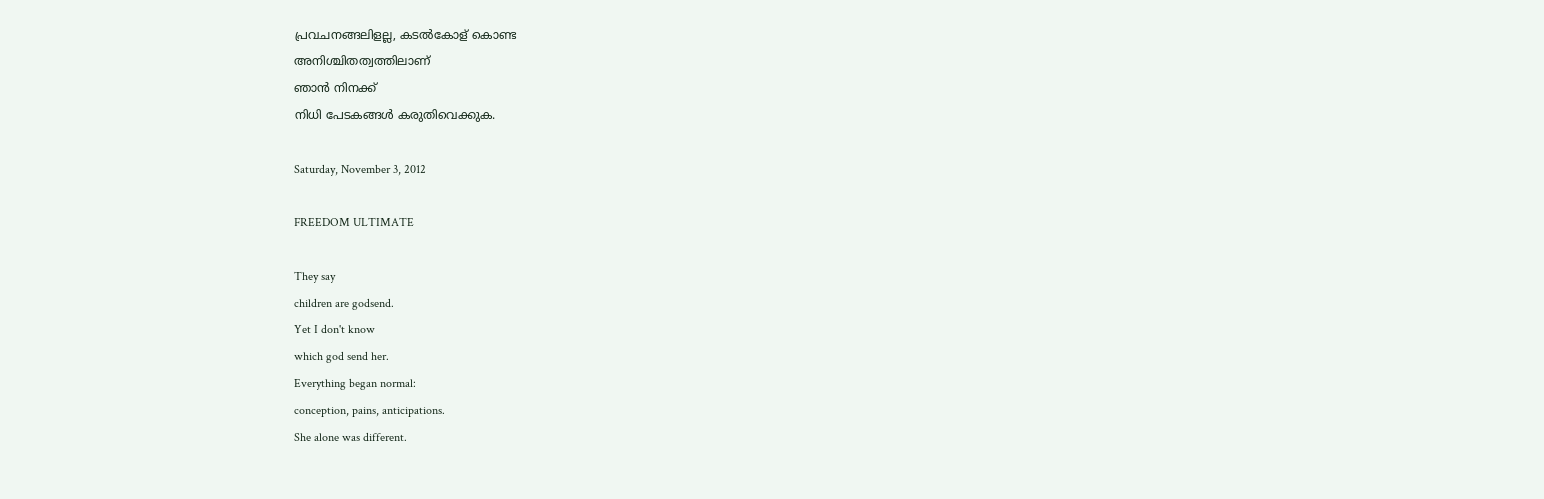പ്രവചനങ്ങലിളല്ല, കടല്‍കോള് കൊണ്ട
അനിശ്ചിതത്വത്തിലാണ്
ഞാന്‍ നിനക്ക്
നിധി പേടകങ്ങള്‍ കരുതിവെക്കുക.

Saturday, November 3, 2012

FREEDOM ULTIMATE

They say
children are godsend.
Yet I don't know
which god send her.
Everything began normal:
conception, pains, anticipations.
She alone was different.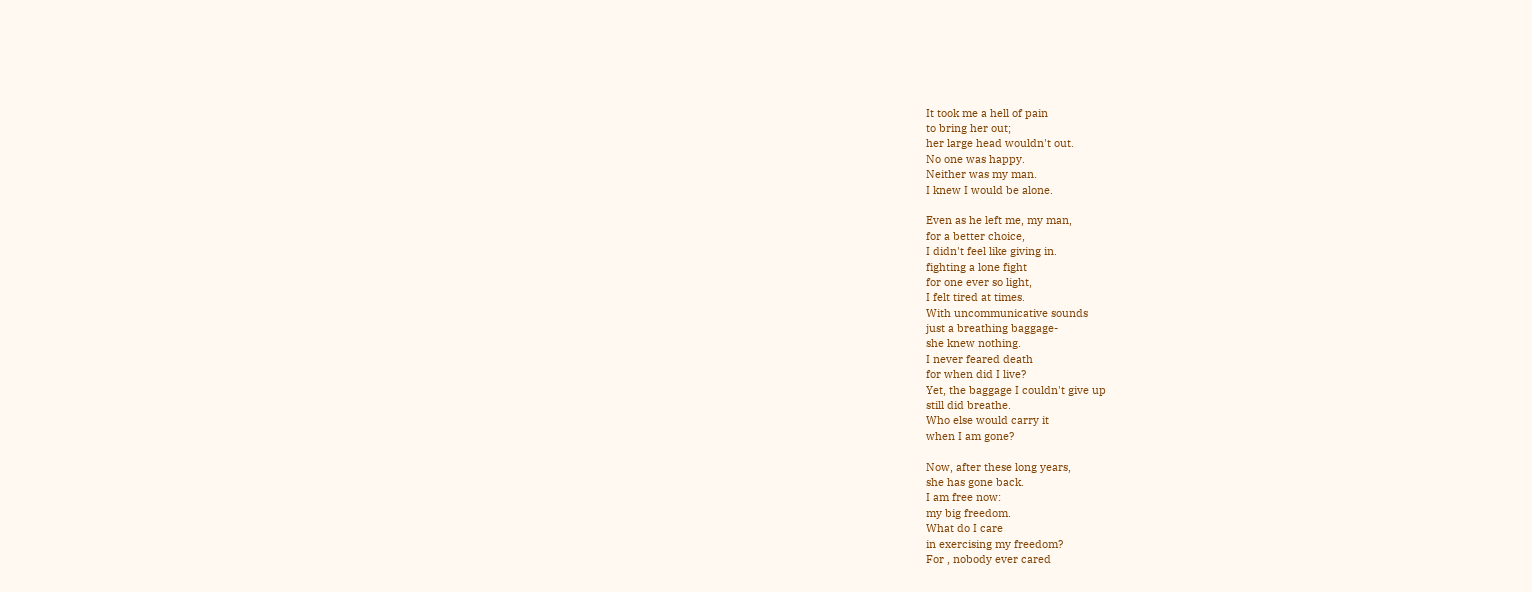It took me a hell of pain
to bring her out;
her large head wouldn't out.
No one was happy.
Neither was my man.
I knew I would be alone.

Even as he left me, my man,
for a better choice,
I didn't feel like giving in.
fighting a lone fight
for one ever so light,
I felt tired at times.
With uncommunicative sounds
just a breathing baggage-
she knew nothing.
I never feared death
for when did I live?
Yet, the baggage I couldn't give up
still did breathe.
Who else would carry it
when I am gone?

Now, after these long years,
she has gone back.
I am free now:
my big freedom.
What do I care
in exercising my freedom?
For , nobody ever cared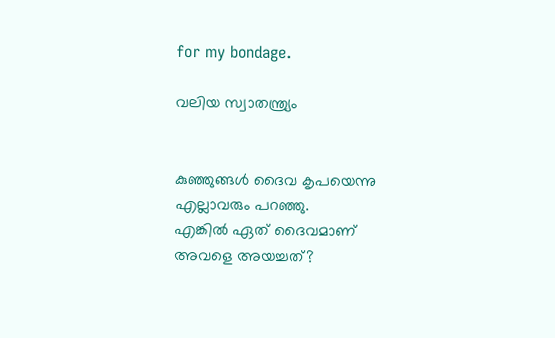for my bondage.

വലിയ സ്വാതന്ത്ര്യം


കുഞ്ഞുങ്ങള്‍ ദൈവ കൃപയെന്നു
എല്ലാവരും പറഞ്ഞു.
എങ്കില്‍ ഏത് ദൈവമാണ്
അവളെ അയച്ചത്?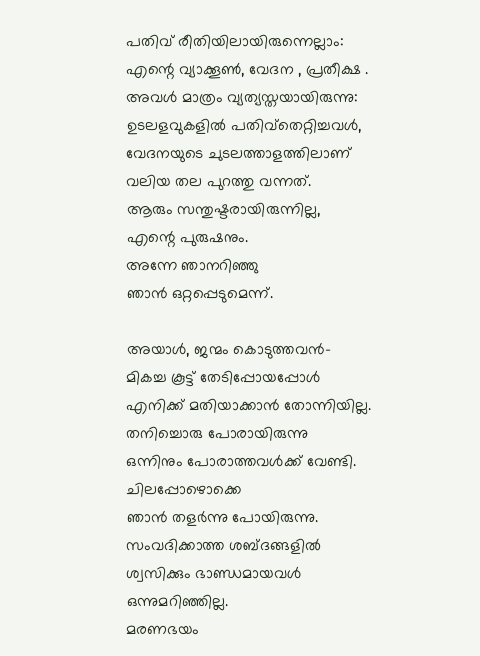പതിവ് രീതിയിലായിരുന്നെല്ലാം:
എന്റെ വ്യാക്കൂണ്‍, വേദന , പ്രതീക്ഷ .
അവള്‍ മാത്രം വ്യത്യസ്തയായിരുന്നു:
ഉടലളവുകളില്‍ പതിവ്തെറ്റിച്ചവള്‍,
വേദനയുടെ ചുടലത്താളത്തിലാണ്
വലിയ തല പുറത്തു വന്നത്.
ആരും സന്തുഷ്ടരായിരുന്നില്ല,
എന്റെ പുരുഷനും.
അന്നേ ഞാനറിഞ്ഞു
ഞാന്‍ ഒറ്റപ്പെടുമെന്ന്.

അയാള്‍, ജന്മം കൊടുത്തവന്‍-
മികച്ച കൂട്ട് തേടിപ്പോയപ്പോള്‍
എനിക്ക് മതിയാക്കാന്‍ തോന്നിയില്ല.
തനിച്ചൊരു പോരായിരുന്നു
ഒന്നിനും പോരാത്തവള്‍ക്ക് വേണ്ടി.
ചിലപ്പോഴൊക്കെ
ഞാന്‍ തളര്‍ന്നു പോയിരുന്നു.
സംവദിക്കാത്ത ശബ്ദങ്ങളില്‍
ശ്വസിക്കും ഭാണ്ഡമായവള്‍
ഒന്നുമറിഞ്ഞില്ല.
മരണഭയം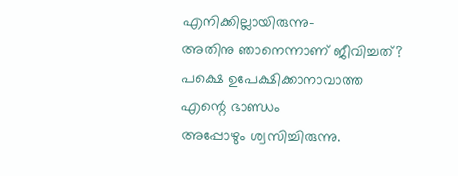എനിക്കില്ലായിരുന്നു-
അതിനു ഞാനെന്നാണ്‌ ജീവിച്ചത്?
പക്ഷെ ഉപേക്ഷിക്കാനാവാത്ത
എന്റെ ഭാണ്ഡം
അപ്പോഴും ശ്വസിച്ചിരുന്നു.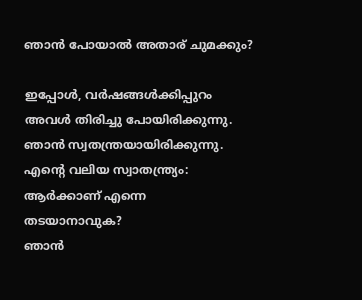ഞാന്‍ പോയാല്‍ അതാര് ചുമക്കും?

ഇപ്പോള്‍, വര്‍ഷങ്ങള്‍ക്കിപ്പുറം
അവള്‍ തിരിച്ചു പോയിരിക്കുന്നു.
ഞാന്‍ സ്വതന്ത്രയായിരിക്കുന്നു.
എന്റെ വലിയ സ്വാതന്ത്ര്യം:
ആര്‍ക്കാണ് എന്നെ
തടയാനാവുക?
ഞാന്‍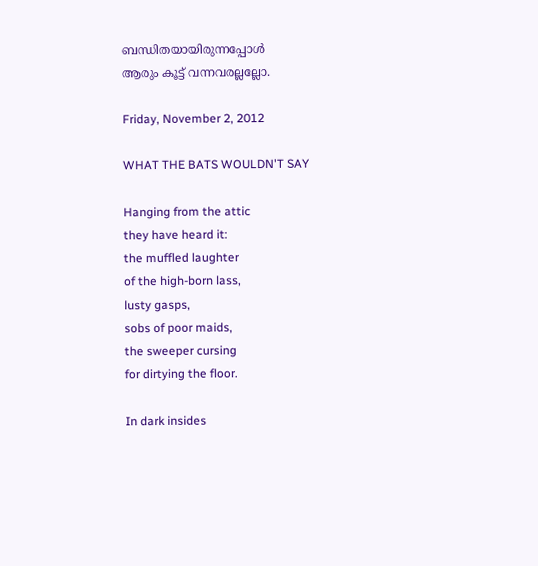ബന്ധിതയായിരുന്നപ്പോള്‍
ആരും കൂട്ട് വന്നവരല്ലല്ലോ.

Friday, November 2, 2012

WHAT THE BATS WOULDN'T SAY

Hanging from the attic
they have heard it:
the muffled laughter
of the high-born lass,
lusty gasps,
sobs of poor maids,
the sweeper cursing
for dirtying the floor.

In dark insides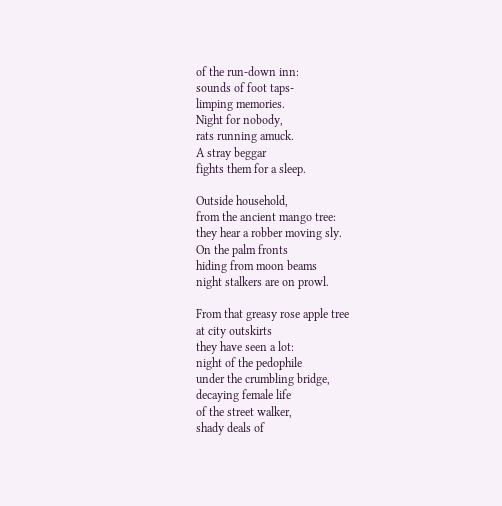of the run-down inn:
sounds of foot taps-
limping memories.
Night for nobody,
rats running amuck.
A stray beggar
fights them for a sleep.

Outside household,
from the ancient mango tree:
they hear a robber moving sly.
On the palm fronts
hiding from moon beams
night stalkers are on prowl.

From that greasy rose apple tree
at city outskirts
they have seen a lot:
night of the pedophile
under the crumbling bridge,
decaying female life
of the street walker,
shady deals of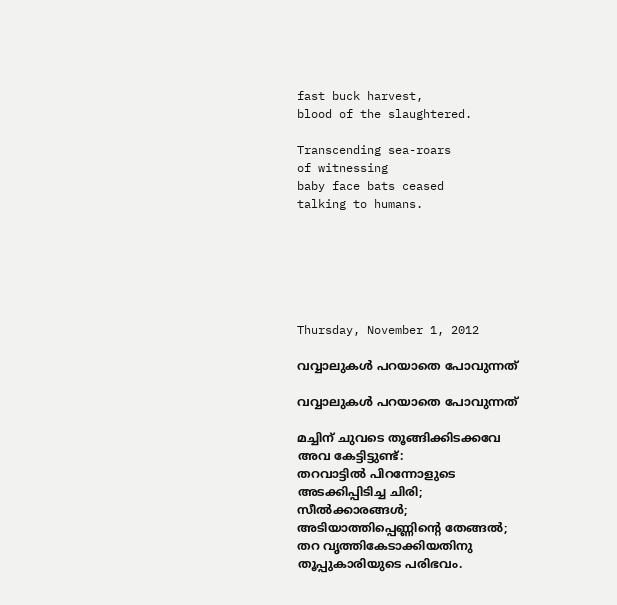fast buck harvest,
blood of the slaughtered.

Transcending sea-roars
of witnessing
baby face bats ceased
talking to humans.






Thursday, November 1, 2012

വവ്വാലുകള്‍ പറയാതെ പോവുന്നത്

വവ്വാലുകള്‍ പറയാതെ പോവുന്നത്

മച്ചിന് ചുവടെ തൂങ്ങിക്കിടക്കവേ
അവ കേട്ടിട്ടുണ്ട്:
തറവാട്ടില്‍ പിറന്നോളുടെ
അടക്കിപ്പിടിച്ച ചിരി;
സീല്‍ക്കാരങ്ങള്‍;
അടിയാത്തിപ്പെണ്ണിന്റെ തേങ്ങല്‍;
തറ വൃത്തികേടാക്കിയതിനു
തൂപ്പുകാരിയുടെ പരിഭവം.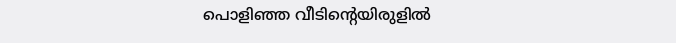പൊളിഞ്ഞ വീടിന്റെയിരുളില്‍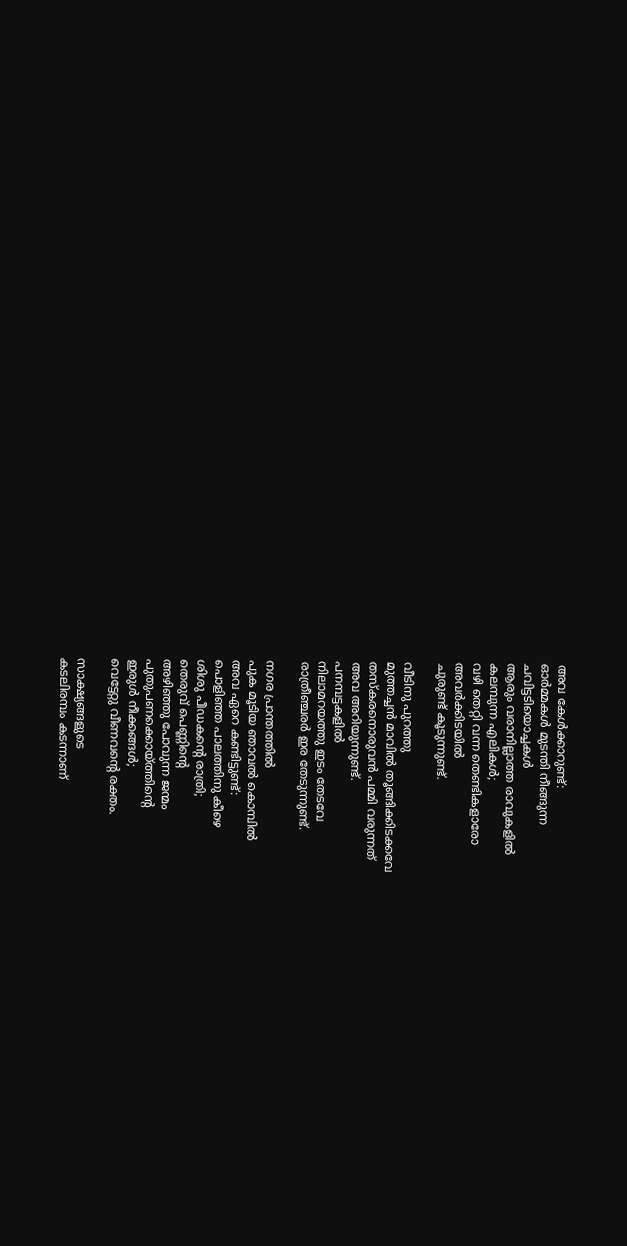അവ കേള്‍ക്കാറുണ്ട്:
ഓര്‍മ്മകള്‍ മുടന്തി നീങ്ങുന്ന
ചവിട്ടടിയൊച്ചകള്‍
ആരും വരാനില്ലാത്ത രാവുകളില്‍
കലമ്പുന്ന എലികള്‍;
വഴി തെറ്റി വന്ന തെണ്ടികളാരോ
അവര്‍ക്കിടയില്‍
ചുരുണ്ട് കൂടുന്നുണ്ട്.

വീടിനു പുറത്തു
മുത്തച്ചന്‍ മാവില്‍ തൂങ്ങിക്കിടക്കവേ
തസ്കരനൊരുവന്‍ പമ്മി വരുന്നത്
അവ അറിയുന്നുണ്ട്.
പനമ്പട്ടകളില്‍
നിലാമറയത്തു ഇടം തേടവേ
രാത്രീഞ്ചരര്‍ ഇര തേടുന്നുണ്ട്.

നഗര പ്രാന്തത്തില്‍
പുക മൂടിയ ഞാവല്‍ കൊമ്പില്‍
അവ ഏറെ കണ്ടിട്ടുണ്ട്:
പൊളിഞ്ഞ പാലത്തിനു കീഴെ
ശിശു പീഡകന്റെ രാത്രി;
തെരുവ് പെണ്ണിന്റെ
അഴിഞ്ഞു പോവുന്ന ജന്മം
പുതുപണക്കൊയ്ത്തിന്റെ
ഇരുള്‍ നീക്കങ്ങള്‍;
വെട്ടേറ്റു വീണവന്റെ രക്തം.

സാക്ഷ്യങ്ങളുടെ
കടലിരമ്പം കടന്നാണ്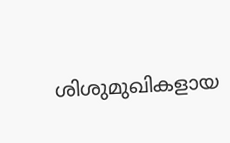ശിശുമുഖികളായ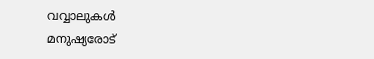വവ്വാലുകള്‍
മനുഷ്യരോട്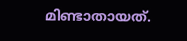മിണ്ടാതായത്.